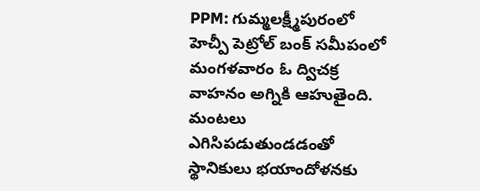PPM: గుమ్మలక్ష్మీపురంలో హెచ్పీ పెట్రోల్ బంక్ సమీపంలో మంగళవారం ఓ ద్విచక్ర వాహనం అగ్నికి ఆహుతైంది. మంటలు ఎగిసిపడుతుండడంతో స్థానికులు భయాందోళనకు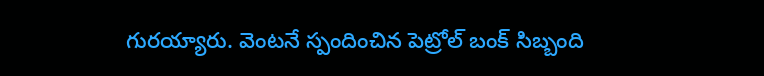గురయ్యారు. వెంటనే స్పందించిన పెట్రోల్ బంక్ సిబ్బంది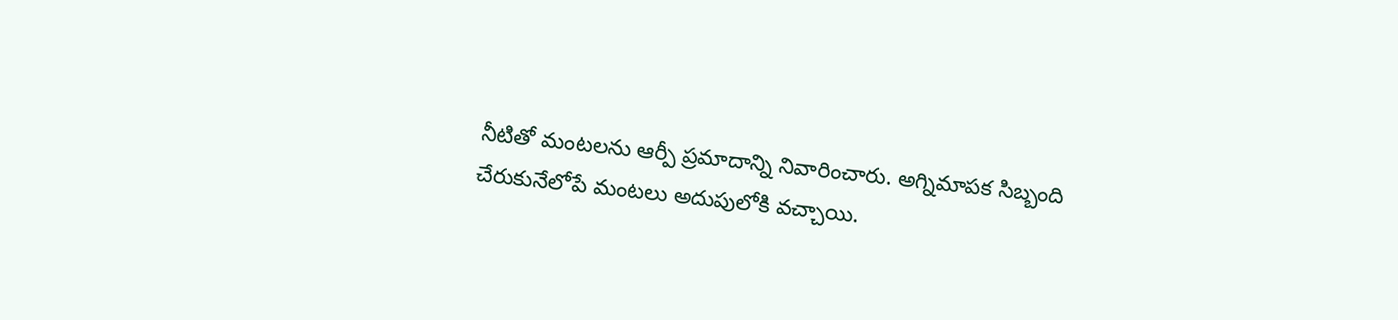నీటితో మంటలను ఆర్పీ ప్రమాదాన్ని నివారించారు. అగ్నిమాపక సిబ్బంది చేరుకునేలోపే మంటలు అదుపులోకి వచ్చాయి.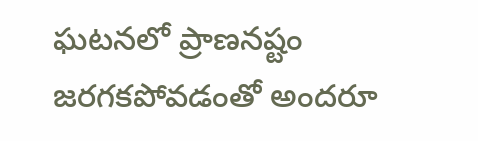ఘటనలో ప్రాణనష్టం జరగకపోవడంతో అందరూ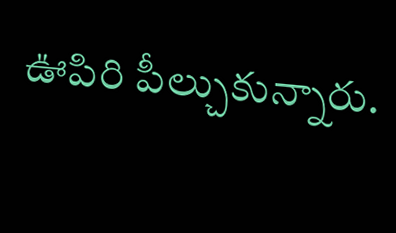ఊపిరి పీల్చుకున్నారు.